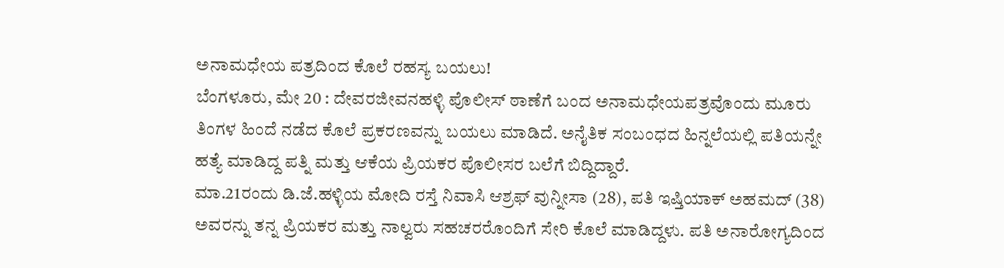ಅನಾಮಧೇಯ ಪತ್ರದಿಂದ ಕೊಲೆ ರಹಸ್ಯ ಬಯಲು!
ಬೆಂಗಳೂರು, ಮೇ 20 : ದೇವರಜೀವನಹಳ್ಳಿ ಪೊಲೀಸ್ ಠಾಣೆಗೆ ಬಂದ ಅನಾಮಧೇಯಪತ್ರವೊಂದು ಮೂರು ತಿಂಗಳ ಹಿಂದೆ ನಡೆದ ಕೊಲೆ ಪ್ರಕರಣವನ್ನು ಬಯಲು ಮಾಡಿದೆ. ಅನೈತಿಕ ಸಂಬಂಧದ ಹಿನ್ನಲೆಯಲ್ಲಿ ಪತಿಯನ್ನೇ ಹತ್ಯೆ ಮಾಡಿದ್ದ ಪತ್ನಿ ಮತ್ತು ಆಕೆಯ ಪ್ರಿಯಕರ ಪೊಲೀಸರ ಬಲೆಗೆ ಬಿದ್ದಿದ್ದಾರೆ.
ಮಾ.21ರಂದು ಡಿ.ಜೆ.ಹಳ್ಳಿಯ ಮೋದಿ ರಸ್ತೆ ನಿವಾಸಿ ಆಶ್ರಫ್ ವುನ್ನೀಸಾ (28), ಪತಿ ಇಷ್ತಿಯಾಕ್ ಅಹಮದ್ (38) ಅವರನ್ನು ತನ್ನ ಪ್ರಿಯಕರ ಮತ್ತು ನಾಲ್ವರು ಸಹಚರರೊಂದಿಗೆ ಸೇರಿ ಕೊಲೆ ಮಾಡಿದ್ದಳು. ಪತಿ ಅನಾರೋಗ್ಯದಿಂದ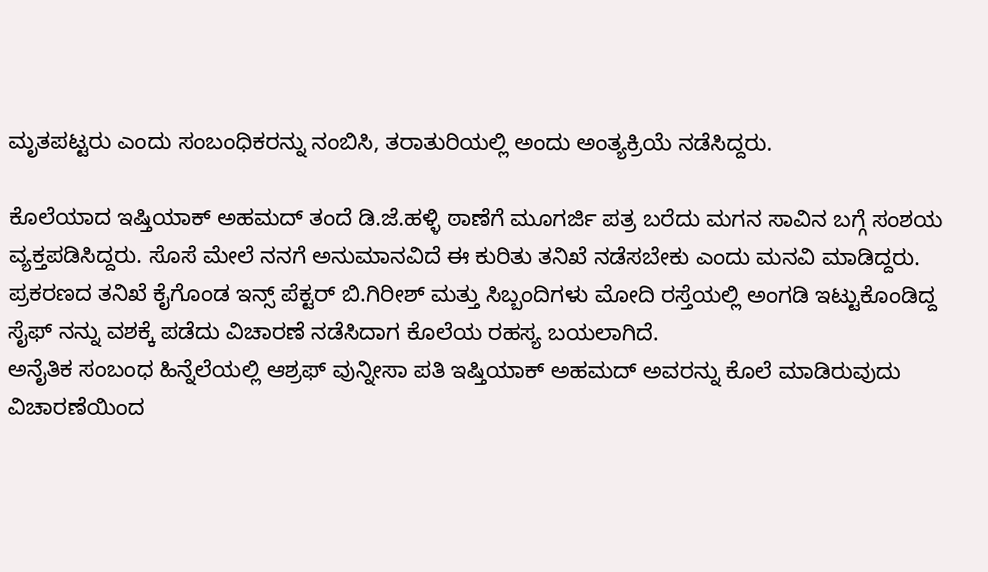ಮೃತಪಟ್ಟರು ಎಂದು ಸಂಬಂಧಿಕರನ್ನು ನಂಬಿಸಿ, ತರಾತುರಿಯಲ್ಲಿ ಅಂದು ಅಂತ್ಯಕ್ರಿಯೆ ನಡೆಸಿದ್ದರು.

ಕೊಲೆಯಾದ ಇಷ್ತಿಯಾಕ್ ಅಹಮದ್ ತಂದೆ ಡಿ.ಜೆ.ಹಳ್ಳಿ ಠಾಣೆಗೆ ಮೂಗರ್ಜಿ ಪತ್ರ ಬರೆದು ಮಗನ ಸಾವಿನ ಬಗ್ಗೆ ಸಂಶಯ ವ್ಯಕ್ತಪಡಿಸಿದ್ದರು. ಸೊಸೆ ಮೇಲೆ ನನಗೆ ಅನುಮಾನವಿದೆ ಈ ಕುರಿತು ತನಿಖೆ ನಡೆಸಬೇಕು ಎಂದು ಮನವಿ ಮಾಡಿದ್ದರು. ಪ್ರಕರಣದ ತನಿಖೆ ಕೈಗೊಂಡ ಇನ್ಸ್ ಪೆಕ್ಟರ್ ಬಿ.ಗಿರೀಶ್ ಮತ್ತು ಸಿಬ್ಬಂದಿಗಳು ಮೋದಿ ರಸ್ತೆಯಲ್ಲಿ ಅಂಗಡಿ ಇಟ್ಟುಕೊಂಡಿದ್ದ ಸೈಫ್ ನನ್ನು ವಶಕ್ಕೆ ಪಡೆದು ವಿಚಾರಣೆ ನಡೆಸಿದಾಗ ಕೊಲೆಯ ರಹಸ್ಯ ಬಯಲಾಗಿದೆ.
ಅನೈತಿಕ ಸಂಬಂಧ ಹಿನ್ನೆಲೆಯಲ್ಲಿ ಆಶ್ರಫ್ ವುನ್ನೀಸಾ ಪತಿ ಇಷ್ತಿಯಾಕ್ ಅಹಮದ್ ಅವರನ್ನು ಕೊಲೆ ಮಾಡಿರುವುದು ವಿಚಾರಣೆಯಿಂದ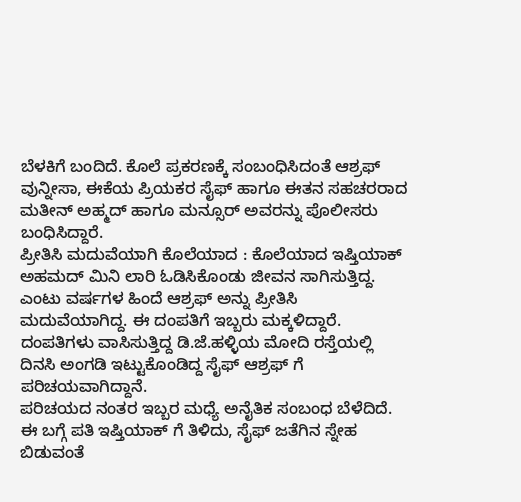ಬೆಳಕಿಗೆ ಬಂದಿದೆ. ಕೊಲೆ ಪ್ರಕರಣಕ್ಕೆ ಸಂಬಂಧಿಸಿದಂತೆ ಆಶ್ರಫ್ ವುನ್ನೀಸಾ, ಈಕೆಯ ಪ್ರಿಯಕರ ಸೈಫ್ ಹಾಗೂ ಈತನ ಸಹಚರರಾದ ಮತೀನ್ ಅಹ್ಮದ್ ಹಾಗೂ ಮನ್ಸೂರ್ ಅವರನ್ನು ಪೊಲೀಸರು ಬಂಧಿಸಿದ್ದಾರೆ.
ಪ್ರೀತಿಸಿ ಮದುವೆಯಾಗಿ ಕೊಲೆಯಾದ : ಕೊಲೆಯಾದ ಇಷ್ತಿಯಾಕ್ ಅಹಮದ್ ಮಿನಿ ಲಾರಿ ಓಡಿಸಿಕೊಂಡು ಜೀವನ ಸಾಗಿಸುತ್ತಿದ್ದ. ಎಂಟು ವರ್ಷಗಳ ಹಿಂದೆ ಆಶ್ರಫ್ ಅನ್ನು ಪ್ರೀತಿಸಿ ಮದುವೆಯಾಗಿದ್ದ. ಈ ದಂಪತಿಗೆ ಇಬ್ಬರು ಮಕ್ಕಳಿದ್ದಾರೆ. ದಂಪತಿಗಳು ವಾಸಿಸುತ್ತಿದ್ದ ಡಿ.ಜೆ.ಹಳ್ಳಿಯ ಮೋದಿ ರಸ್ತೆಯಲ್ಲಿ ದಿನಸಿ ಅಂಗಡಿ ಇಟ್ಟುಕೊಂಡಿದ್ದ ಸೈಫ್ ಆಶ್ರಫ್ ಗೆ ಪರಿಚಯವಾಗಿದ್ದಾನೆ.
ಪರಿಚಯದ ನಂತರ ಇಬ್ಬರ ಮಧ್ಯೆ ಅನೈತಿಕ ಸಂಬಂಧ ಬೆಳೆದಿದೆ. ಈ ಬಗ್ಗೆ ಪತಿ ಇಷ್ತಿಯಾಕ್ ಗೆ ತಿಳಿದು, ಸೈಫ್ ಜತೆಗಿನ ಸ್ನೇಹ ಬಿಡುವಂತೆ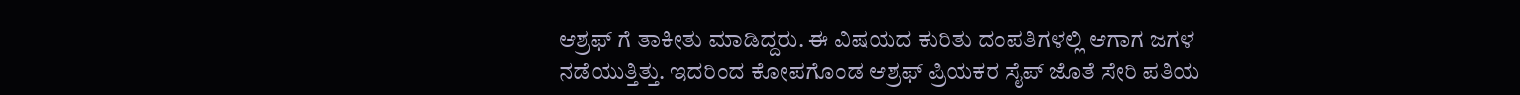ಆಶ್ರಫ್ ಗೆ ತಾಕೀತು ಮಾಡಿದ್ದರು. ಈ ವಿಷಯದ ಕುರಿತು ದಂಪತಿಗಳಲ್ಲಿ ಆಗಾಗ ಜಗಳ ನಡೆಯುತ್ತಿತ್ತು. ಇದರಿಂದ ಕೋಪಗೊಂಡ ಆಶ್ರಫ್ ಪ್ರಿಯಕರ ಸೈಪ್ ಜೊತೆ ಸೇರಿ ಪತಿಯ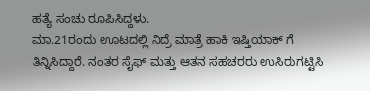ಹತ್ಯೆ ಸಂಚು ರೂಪಿಸಿದ್ದಳು.
ಮಾ.21ರಂದು ಊಟದಲ್ಲಿ ನಿದ್ರೆ ಮಾತ್ರೆ ಹಾಕಿ ಇಷ್ತಿಯಾಕ್ ಗೆ ತಿನ್ನಿಸಿದ್ದಾರೆ. ನಂತರ ಸೈಫ್ ಮತ್ತು ಆತನ ಸಹಚರರು ಉಸಿರುಗಟ್ಟಿಸಿ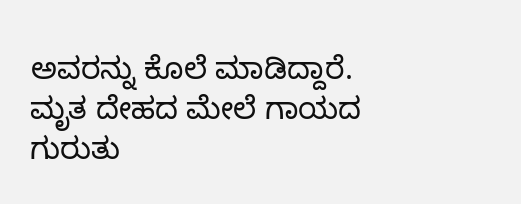ಅವರನ್ನು ಕೊಲೆ ಮಾಡಿದ್ದಾರೆ. ಮೃತ ದೇಹದ ಮೇಲೆ ಗಾಯದ ಗುರುತು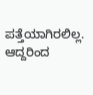ಪತ್ತೆಯಾಗಿರಲಿಲ್ಲ. ಆದ್ದರಿಂದ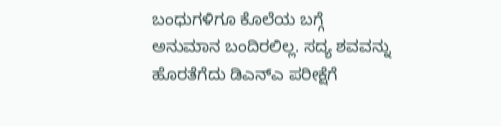ಬಂಧುಗಳಿಗೂ ಕೊಲೆಯ ಬಗ್ಗೆ ಅನುಮಾನ ಬಂದಿರಲಿಲ್ಲ. ಸದ್ಯ ಶವವನ್ನು ಹೊರತೆಗೆದು ಡಿಎನ್ಎ ಪರೀಕ್ಷೆಗೆ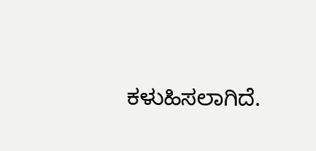ಕಳುಹಿಸಲಾಗಿದೆ.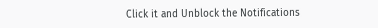Click it and Unblock the Notifications